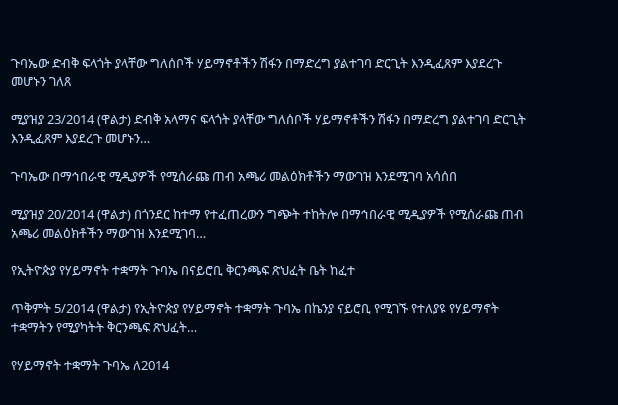ጉባኤው ድብቅ ፍላጎት ያላቸው ግለሰቦች ሃይማኖቶችን ሽፋን በማድረግ ያልተገባ ድርጊት እንዲፈጸም እያደረጉ መሆኑን ገለጸ

ሚያዝያ 23/2014 (ዋልታ) ድብቅ አላማና ፍላጎት ያላቸው ግለሰቦች ሃይማኖቶችን ሽፋን በማድረግ ያልተገባ ድርጊት እንዲፈጸም እያደረጉ መሆኑን…

ጉባኤው በማኅበራዊ ሚዲያዎች የሚሰራጩ ጠብ አጫሪ መልዕክቶችን ማውገዝ እንደሚገባ አሳሰበ

ሚያዝያ 20/2014 (ዋልታ) በጎንደር ከተማ የተፈጠረውን ግጭት ተከትሎ በማኅበራዊ ሚዲያዎች የሚሰራጩ ጠብ አጫሪ መልዕክቶችን ማውገዝ እንደሚገባ…

የኢትዮጵያ የሃይማኖት ተቋማት ጉባኤ በናይሮቢ ቅርንጫፍ ጽህፈት ቤት ከፈተ

ጥቅምት 5/2014 (ዋልታ) የኢትዮጵያ የሃይማኖት ተቋማት ጉባኤ በኬንያ ናይሮቢ የሚገኙ የተለያዩ የሃይማኖት ተቋማትን የሚያካትት ቅርንጫፍ ጽህፈት…

የሃይማኖት ተቋማት ጉባኤ ለ2014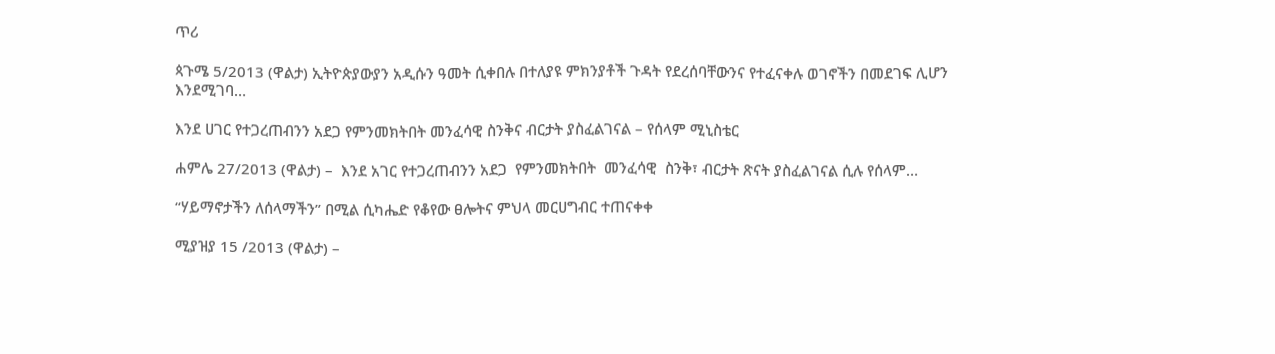ጥሪ

ጳጉሜ 5/2013 (ዋልታ) ኢትዮጵያውያን አዲሱን ዓመት ሲቀበሉ በተለያዩ ምክንያቶች ጉዳት የደረሰባቸውንና የተፈናቀሉ ወገኖችን በመደገፍ ሊሆን እንደሚገባ…

እንደ ሀገር የተጋረጠብንን አደጋ የምንመክትበት መንፈሳዊ ስንቅና ብርታት ያስፈልገናል – የሰላም ሚኒስቴር

ሐምሌ 27/2013 (ዋልታ) –  እንደ አገር የተጋረጠብንን አደጋ  የምንመክትበት  መንፈሳዊ  ስንቅ፣ ብርታት ጽናት ያስፈልገናል ሲሉ የሰላም…

“ሃይማኖታችን ለሰላማችን” በሚል ሲካሔድ የቆየው ፀሎትና ምህላ መርሀግብር ተጠናቀቀ

ሚያዝያ 15 /2013 (ዋልታ) –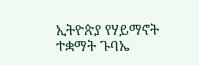ኢትዮጵያ የሃይማኖት ተቋማት ጉባኤ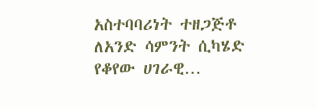አስተባባሪነት ተዘጋጅቶ ለአንድ ሳምንት ሲካሄድ የቆየው ሀገራዊ…